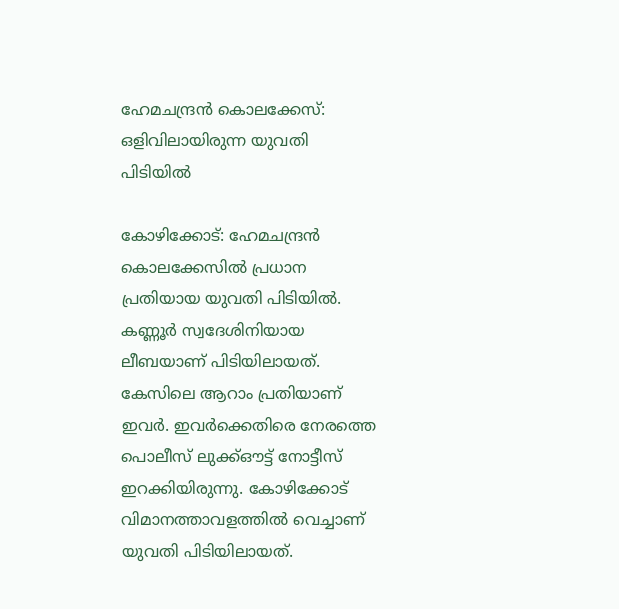ഹേമചന്ദ്രന്‍ കൊലക്കേസ്: ഒളിവിലായിരുന്ന യുവതി പിടിയില്‍

കോഴിക്കോട്: ഹേമചന്ദ്രന്‍ കൊലക്കേസില്‍ പ്രധാന പ്രതിയായ യുവതി പിടിയില്‍. കണ്ണൂര്‍ സ്വദേശിനിയായ ലീബയാണ് പിടിയിലായത്. കേസിലെ ആറാം പ്രതിയാണ് ഇവര്‍. ഇവര്‍ക്കെതിരെ നേരത്തെ പൊലീസ് ലുക്ക്ഔട്ട് നോട്ടീസ് ഇറക്കിയിരുന്നു. കോഴിക്കോട് വിമാനത്താവളത്തില്‍ വെച്ചാണ് യുവതി പിടിയിലായത്.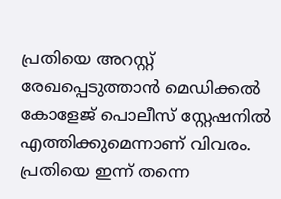പ്രതിയെ അറസ്റ്റ് രേഖപ്പെടുത്താന്‍ മെഡിക്കല്‍ കോളേജ് പൊലീസ് സ്റ്റേഷനില്‍ എത്തിക്കുമെന്നാണ് വിവരം. പ്രതിയെ ഇന്ന് തന്നെ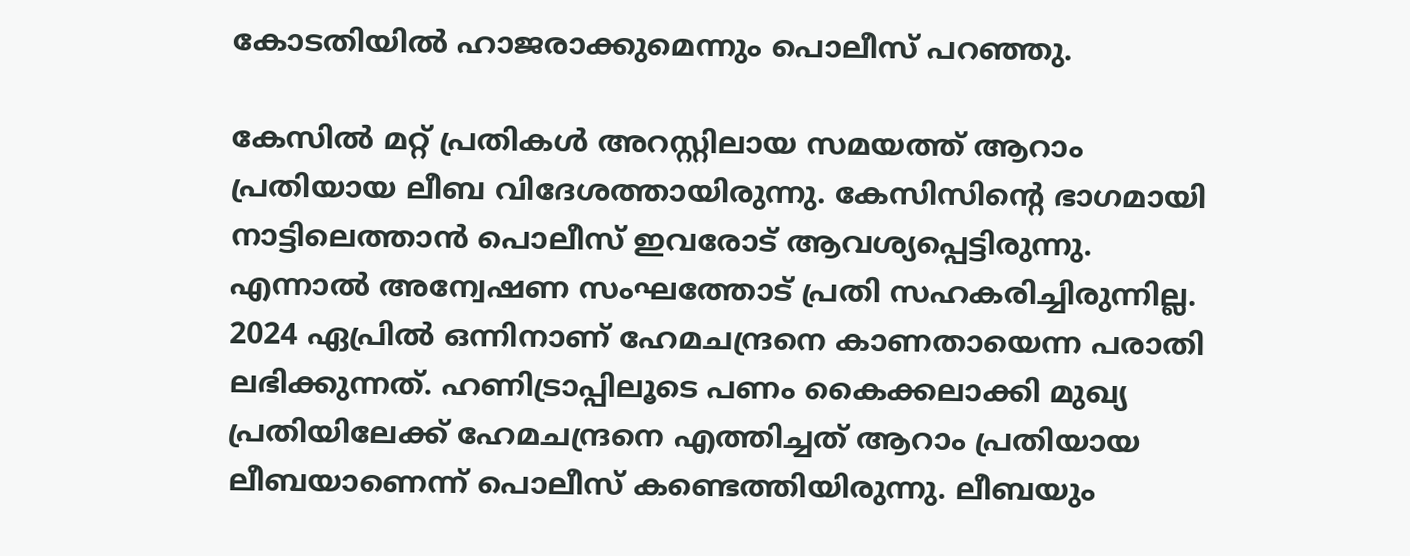കോടതിയില്‍ ഹാജരാക്കുമെന്നും പൊലീസ് പറഞ്ഞു.

കേസില്‍ മറ്റ് പ്രതികള്‍ അറസ്റ്റിലായ സമയത്ത് ആറാം പ്രതിയായ ലീബ വിദേശത്തായിരുന്നു. കേസിസിന്റെ ഭാഗമായി നാട്ടിലെത്താന്‍ പൊലീസ് ഇവരോട് ആവശ്യപ്പെട്ടിരുന്നു. എന്നാല്‍ അന്വേഷണ സംഘത്തോട് പ്രതി സഹകരിച്ചിരുന്നില്ല. 2024 ഏപ്രില്‍ ഒന്നിനാണ് ഹേമചന്ദ്രനെ കാണതായെന്ന പരാതി ലഭിക്കുന്നത്. ഹണിട്രാപ്പിലൂടെ പണം കൈക്കലാക്കി മുഖ്യ പ്രതിയിലേക്ക് ഹേമചന്ദ്രനെ എത്തിച്ചത് ആറാം പ്രതിയായ ലീബയാണെന്ന് പൊലീസ് കണ്ടെത്തിയിരുന്നു. ലീബയും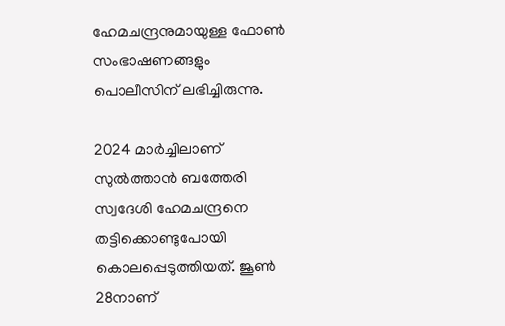ഹേമചന്ദ്രനുമായുള്ള ഫോണ്‍ സംഭാഷണങ്ങളും പൊലീസിന് ലഭിച്ചിരുന്നു.

2024 മാര്‍ച്ചിലാണ് സുല്‍ത്താന്‍ ബത്തേരി സ്വദേശി ഹേമചന്ദ്രനെ തട്ടിക്കൊണ്ടുപോയി കൊലപ്പെടുത്തിയത്. ജൂണ്‍ 28നാണ്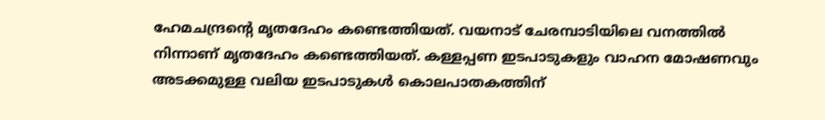ഹേമചന്ദ്രന്റെ മൃതദേഹം കണ്ടെത്തിയത്. വയനാട് ചേരമ്പാടിയിലെ വനത്തില്‍ നിന്നാണ് മൃതദേഹം കണ്ടെത്തിയത്. കള്ളപ്പണ ഇടപാടുകളും വാഹന മോഷണവും അടക്കമുള്ള വലിയ ഇടപാടുകള്‍ കൊലപാതകത്തിന്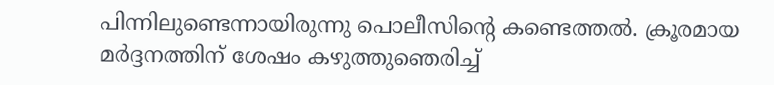പിന്നിലുണ്ടെന്നായിരുന്നു പൊലീസിന്റെ കണ്ടെത്തല്‍. ക്രൂരമായ മര്‍ദ്ദനത്തിന് ശേഷം കഴുത്തുഞെരിച്ച്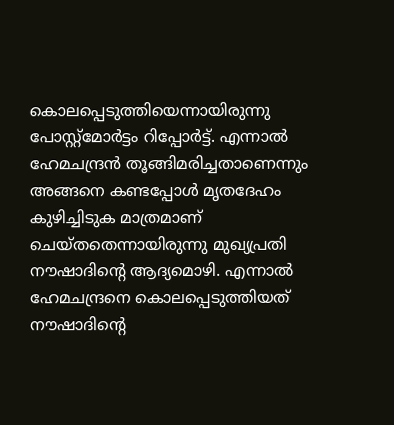കൊലപ്പെടുത്തിയെന്നായിരുന്നു പോസ്റ്റ്മോര്‍ട്ടം റിപ്പോര്‍ട്ട്. എന്നാല്‍ ഹേമചന്ദ്രന്‍ തൂങ്ങിമരിച്ചതാണെന്നും അങ്ങനെ കണ്ടപ്പോള്‍ മൃതദേഹം കുഴിച്ചിടുക മാത്രമാണ് ചെയ്തതെന്നായിരുന്നു മുഖ്യപ്രതി നൗഷാദിന്റെ ആദ്യമൊഴി. എന്നാല്‍ ഹേമചന്ദ്രനെ കൊലപ്പെടുത്തിയത് നൗഷാദിന്റെ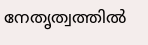നേതൃത്വത്തില്‍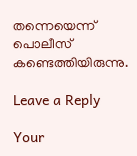തന്നെയെന്ന് പൊലീസ് കണ്ടെത്തിയിരുന്നു.

Leave a Reply

Your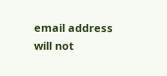email address will not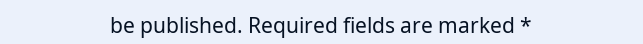be published. Required fields are marked *